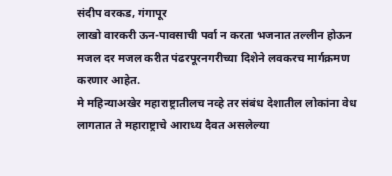संदीप वरकड, गंगापूर
लाखो वारकरी ऊन-पावसाची पर्वा न करता भजनात तल्लीन होऊन मजल दर मजल करीत पंढरपूरनगरीच्या दिशेने लवकरच मार्गक्रमण करणार आहेत.
मे महिन्याअखेर महाराष्ट्रातीलच नव्हे तर संबंध देशातील लोकांना वेध लागतात ते महाराष्ट्राचे आराध्य दैवत असलेल्या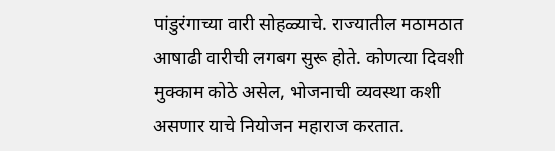पांडुरंगाच्या वारी सोहळ्याचे. राज्यातील मठामठात आषाढी वारीची लगबग सुरू होते. कोणत्या दिवशी मुक्काम कोठे असेल, भोजनाची व्यवस्था कशी असणार याचे नियोजन महाराज करतात.